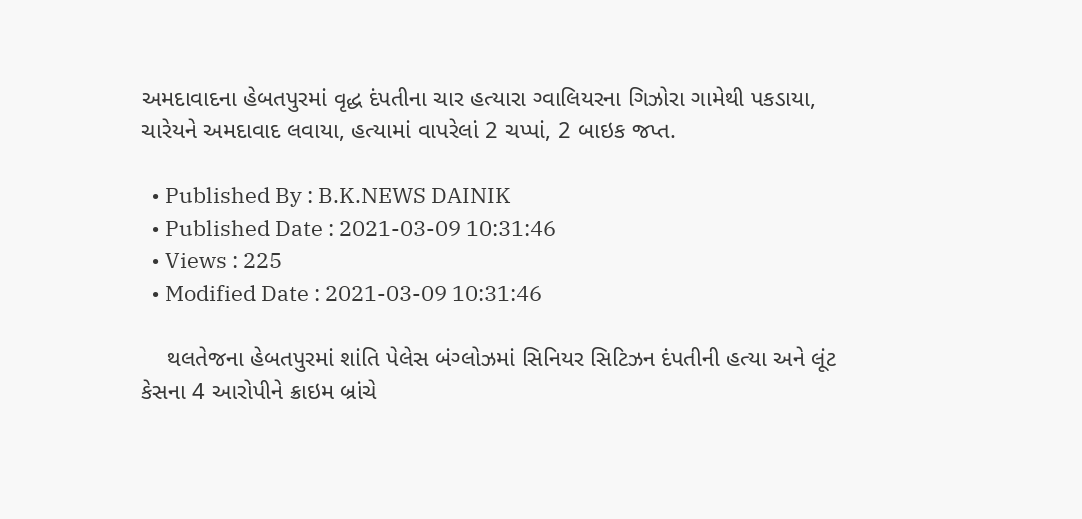અમદાવાદના હેબતપુરમાં વૃદ્ધ દંપતીના ચાર હત્યારા ગ્વાલિયરના ગિઝોરા ગામેથી પકડાયા, ચારેયને અમદાવાદ લવાયા, હત્યામાં વાપરેલાં 2 ચપ્પાં, 2 બાઇક જપ્ત.

  • Published By : B.K.NEWS DAINIK
  • Published Date : 2021-03-09 10:31:46
  • Views : 225
  • Modified Date : 2021-03-09 10:31:46

    થલતેજના હેબતપુરમાં શાંતિ પેલેસ બંગ્લોઝમાં સિનિયર સિટિઝન દંપતીની હત્યા અને લૂંટ કેસના 4 આરોપીને ક્રાઇમ બ્રાંચે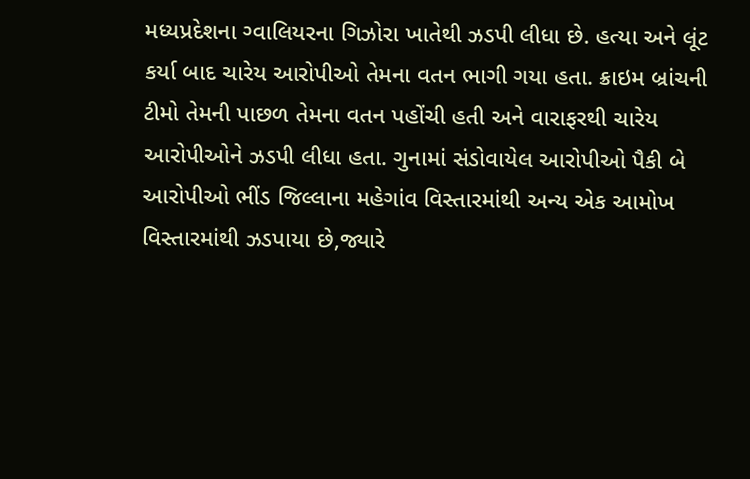મધ્યપ્રદેશના ગ્વાલિયરના ગિઝોરા ખાતેથી ઝડપી લીધા છે. હત્યા અને લૂંટ કર્યા બાદ ચારેય આરોપીઓ તેમના વતન ભાગી ગયા હતા. ક્રાઇમ બ્રાંચની ટીમો તેમની પાછળ તેમના વતન પહોંચી હતી અને વારાફરથી ચારેય આરોપીઓને ઝડપી લીધા હતા. ગુનામાં સંડોવાયેલ આરોપીઓ પૈકી બે આરોપીઓ ભીંડ જિલ્લાના મહેગાંવ વિસ્તારમાંથી અન્ય એક આમોખ વિસ્તારમાંથી ઝડપાયા છે,જ્યારે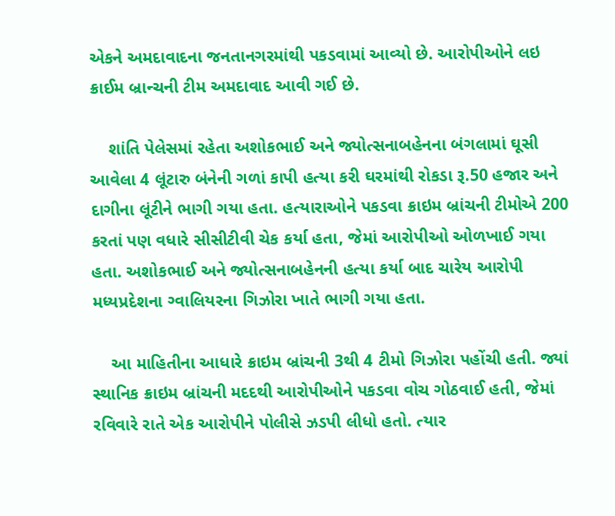એકને અમદાવાદના જનતાનગરમાંથી પકડવામાં આવ્યો છે. આરોપીઓને લઇ ક્રાઈમ બ્રાન્ચની ટીમ અમદાવાદ આવી ગઈ છે.

    શાંતિ પેલેસમાં રહેતા અશોકભાઈ અને જ્યોત્સનાબહેનના બંગલામાં ઘૂસી આવેલા 4 લૂંટારુ બંનેની ગળાં કાપી હત્યા કરી ઘરમાંથી રોકડા રૂ.50 હજાર અને દાગીના લૂંટીને ભાગી ગયા હતા. હત્યારાઓને પકડવા ક્રાઇમ બ્રાંચની ટીમોએ 200 કરતાં પણ વધારે સીસીટીવી ચેક કર્યા હતા, જેમાં આરોપીઓ ઓળખાઈ ગયા હતા. અશોકભાઈ અને જ્યોત્સનાબહેનની હત્યા કર્યા બાદ ચારેય આરોપી મધ્યપ્રદેશના ગ્વાલિયરના ગિઝોરા ખાતે ભાગી ગયા હતા.

    આ માહિતીના આધારે ક્રાઇમ બ્રાંચની 3થી 4 ટીમો ગિઝોરા પહોંચી હતી. જ્યાં સ્થાનિક ક્રાઇમ બ્રાંચની મદદથી આરોપીઓને પકડવા વોચ ગોઠવાઈ હતી, જેમાં રવિવારે રાતે એક આરોપીને પોલીસે ઝડપી લીધો હતો. ત્યાર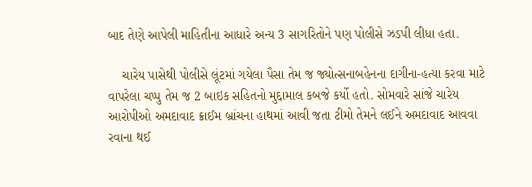બાદ તેણે આપેલી માહિતીના આધારે અન્ય 3 સાગરિતોને પણ પોલીસે ઝડપી લીધા હતા.

    ચારેય પાસેથી પોલીસે લૂંટમાં ગયેલા પૈસા તેમ જ જ્યોત્સનાબહેનના દાગીના-હત્યા કરવા માટે વાપરેલા ચપ્પુ તેમ જ 2 બાઇક સહિતનો મુદ્દામાલ કબજે કર્યો હતો. સોમવારે સાંજે ચારેય આરોપીઓ અમદાવાદ ક્રાઈમ બ્રાંચના હાથમાં આવી જતા ટીમો તેમને લઈને અમદાવાદ આવવા રવાના થઈ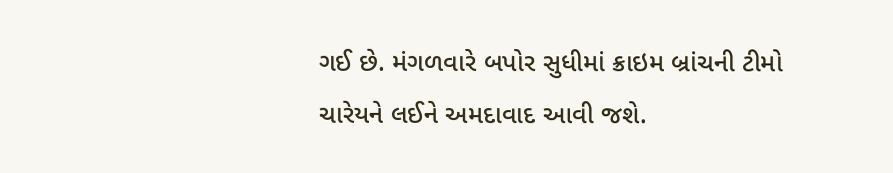ગઈ છે. મંગળવારે બપોર સુધીમાં ક્રાઇમ બ્રાંચની ટીમો ચારેયને લઈને અમદાવાદ આવી જશે.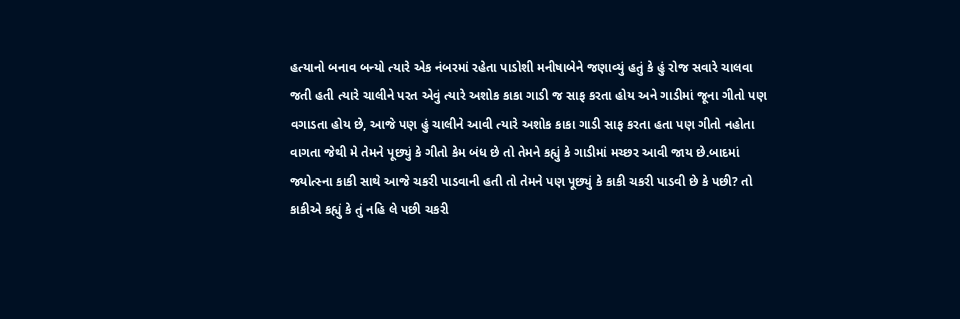હત્યાનો બનાવ બન્યો ત્યારે એક નંબરમાં રહેતા પાડોશી મનીષાબેને જણાવ્યું હતું કે હું રોજ સવારે ચાલવા જતી હતી ત્યારે ચાલીને પરત એવું ત્યારે અશોક કાકા ગાડી જ સાફ કરતા હોય અને ગાડીમાં જૂના ગીતો પણ વગાડતા હોય છે, આજે પણ હું ચાલીને આવી ત્યારે અશોક કાકા ગાડી સાફ કરતા હતા પણ ગીતો નહોતા વાગતા જેથી મે તેમને પૂછ્યું કે ગીતો કેમ બંધ છે તો તેમને કહ્યું કે ગાડીમાં મચ્છર આવી જાય છે.બાદમાં જ્યોત્સ્ના કાકી સાથે આજે ચકરી પાડવાની હતી તો તેમને પણ પૂછ્યું કે કાકી ચકરી પાડવી છે કે પછી? તો કાકીએ કહ્યું કે તું નહિ લે પછી ચકરી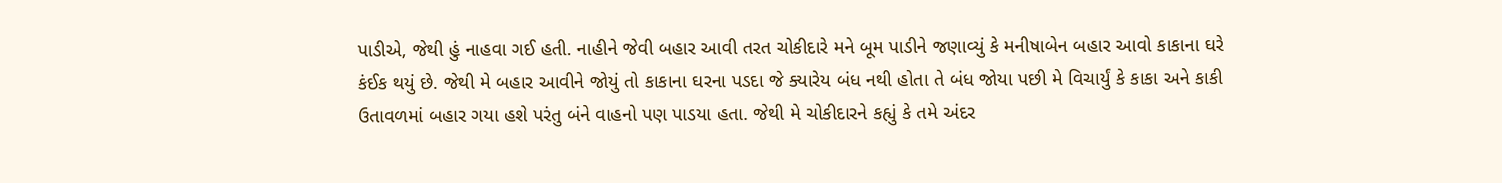પાડીએ, જેથી હું નાહવા ગઈ હતી. નાહીને જેવી બહાર આવી તરત ચોકીદારે મને બૂમ પાડીને જણાવ્યું કે મનીષાબેન બહાર આવો કાકાના ઘરે કંઈક થયું છે. જેથી મે બહાર આવીને જોયું તો કાકાના ઘરના પડદા જે ક્યારેય બંધ નથી હોતા તે બંધ જોયા પછી મે વિચાર્યું કે કાકા અને કાકી ઉતાવળમાં બહાર ગયા હશે પરંતુ બંને વાહનો પણ પાડયા હતા. જેથી મે ચોકીદારને કહ્યું કે તમે અંદર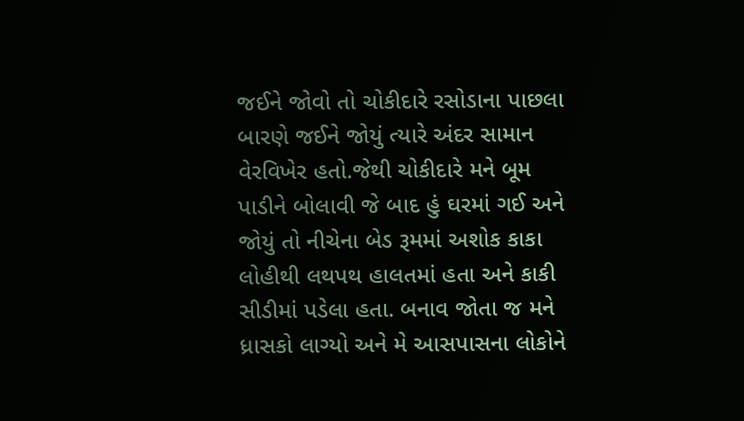જઈને જોવો તો ચોકીદારે રસોડાના પાછલા બારણે જઈને જોયું ત્યારે અંદર સામાન વેરવિખેર હતો.જેથી ચોકીદારે મને બૂમ પાડીને બોલાવી જે બાદ હું ઘરમાં ગઈ અને જોયું તો નીચેના બેડ રૂમમાં અશોક કાકા લોહીથી લથપથ હાલતમાં હતા અને કાકી સીડીમાં પડેલા હતા. બનાવ જોતા જ મને ધ્રાસકો લાગ્યો અને મે આસપાસના લોકોને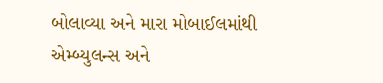બોલાવ્યા અને મારા મોબાઈલમાંથી એમ્બ્યુલન્સ અને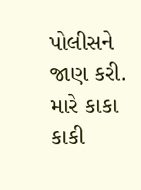પોલીસને જાણ કરી. મારે કાકા કાકી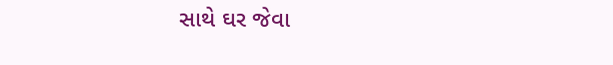સાથે ઘર જેવા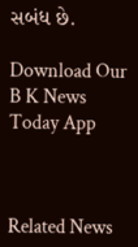સબંધ છે.

Download Our B K News Today App



Related News